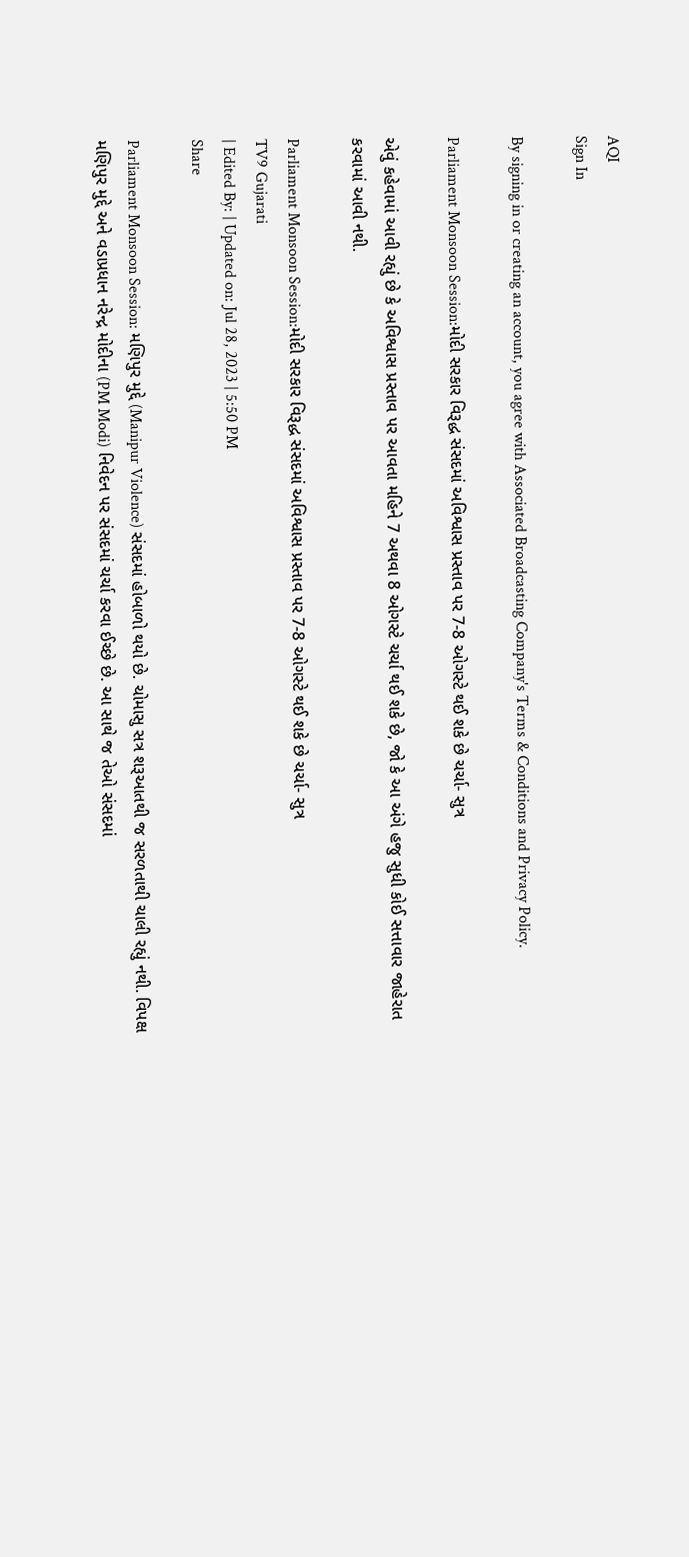AQI
Sign In

By signing in or creating an account, you agree with Associated Broadcasting Company's Terms & Conditions and Privacy Policy.

Parliament Monsoon Session:મોદી સરકાર વિરૂદ્ધ સંસદમાં અવિશ્વાસ પ્રસ્તાવ પર 7-8 ઓગસ્ટે થઈ શકે છે ચર્ચા- સુત્ર

એવું કહેવામાં આવી રહ્યું છે કે અવિશ્વાસ પ્રસ્તાવ પર આવતા મહિને 7 અથવા 8 ઓગસ્ટે ચર્ચા થઈ શકે છે, જો કે આ અંગે હજુ સુધી કોઈ સત્તાવાર જાહેરાત કરવામાં આવી નથી.

Parliament Monsoon Session:મોદી સરકાર વિરૂદ્ધ સંસદમાં અવિશ્વાસ પ્રસ્તાવ પર 7-8 ઓગસ્ટે થઈ શકે છે ચર્ચા- સુત્ર
TV9 Gujarati
| Edited By: | Updated on: Jul 28, 2023 | 5:50 PM
Share

Parliament Monsoon Session: મણિપુર મુદ્દે (Manipur Violence) સંસદમાં હોબાળો થયો છે. ચોમાસુ સત્ર શરૂઆતથી જ સરળતાથી ચાલી રહ્યું નથી. વિપક્ષ મણિપુર મુદ્દે અને વડાપ્રધાન નરેન્દ્ર મોદીના (PM Modi) નિવેદન પર સંસદમાં ચર્ચા કરવા ઈચ્છે છે. આ સાથે જ તેઓ સંસદમાં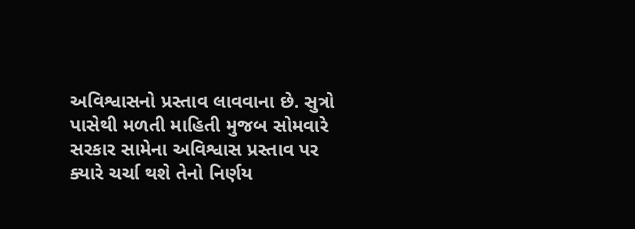અવિશ્વાસનો પ્રસ્તાવ લાવવાના છે. સુત્રો પાસેથી મળતી માહિતી મુજબ સોમવારે સરકાર સામેના અવિશ્વાસ પ્રસ્તાવ પર ક્યારે ચર્ચા થશે તેનો નિર્ણય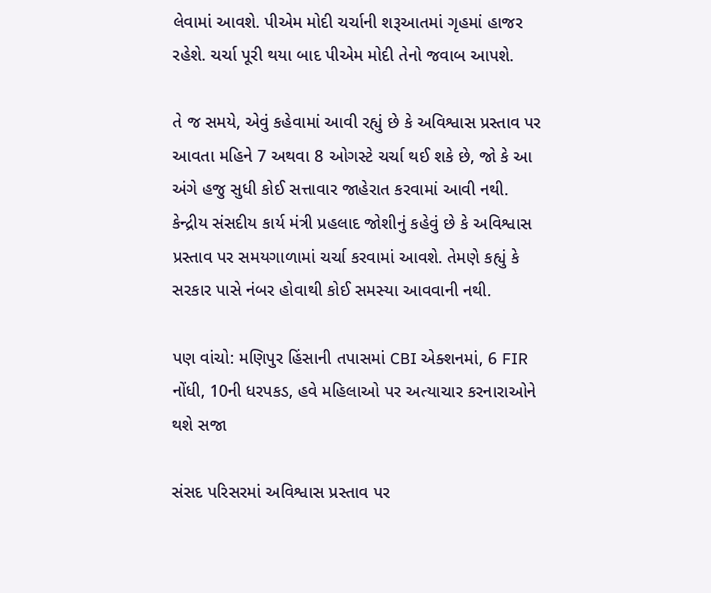લેવામાં આવશે. પીએમ મોદી ચર્ચાની શરૂઆતમાં ગૃહમાં હાજર રહેશે. ચર્ચા પૂરી થયા બાદ પીએમ મોદી તેનો જવાબ આપશે.

તે જ સમયે, એવું કહેવામાં આવી રહ્યું છે કે અવિશ્વાસ પ્રસ્તાવ પર આવતા મહિને 7 અથવા 8 ઓગસ્ટે ચર્ચા થઈ શકે છે, જો કે આ અંગે હજુ સુધી કોઈ સત્તાવાર જાહેરાત કરવામાં આવી નથી. કેન્દ્રીય સંસદીય કાર્ય મંત્રી પ્રહલાદ જોશીનું કહેવું છે કે અવિશ્વાસ પ્રસ્તાવ પર સમયગાળામાં ચર્ચા કરવામાં આવશે. તેમણે કહ્યું કે સરકાર પાસે નંબર હોવાથી કોઈ સમસ્યા આવવાની નથી.

પણ વાંચો: મણિપુર હિંસાની તપાસમાં CBI એક્શનમાં, 6 FIR નોંધી, 10ની ધરપકડ, હવે મહિલાઓ પર અત્યાચાર કરનારાઓને થશે સજા

સંસદ પરિસરમાં અવિશ્વાસ પ્રસ્તાવ પર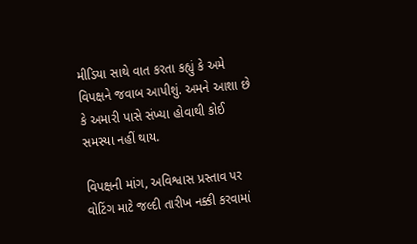મીડિયા સાથે વાત કરતા કહ્યું કે અમે વિપક્ષને જવાબ આપીશું. અમને આશા છે કે અમારી પાસે સંખ્યા હોવાથી કોઈ સમસ્યા નહીં થાય.

વિપક્ષની માંગ, અવિશ્વાસ પ્રસ્તાવ પર વોટિંગ માટે જલ્દી તારીખ નક્કી કરવામાં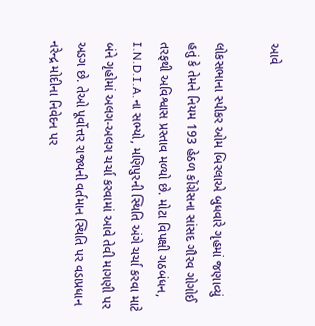આવે

લોકસભાના સ્પીકર ઓમ બિરલાએ બુધવારે ગૃહમાં જણાવ્યું હતું કે તેમને નિયમ 193 હેઠળ કોંગ્રેસના સાંસદ ગૌરવ ગોગોઈ તરફથી અવિશ્વાસ પ્રસ્તાવ મળ્યો છે. મોટા વિપક્ષી ગઠબંધન, I.N.D.I.A.ના સભ્યો, મણિપુરની સ્થિતિ અંગે ચર્ચા કરવા માટે બંને ગૃહોમાં અલગ-અલગ ચર્ચા કરવામાં આવે તેવી માગણી પર અડગ છે. તેઓ પૂર્વોત્તર રાજ્યની વર્તમાન સ્થિતિ પર વડાપ્રધાન નરેન્દ્ર મોદીના નિવેદન પર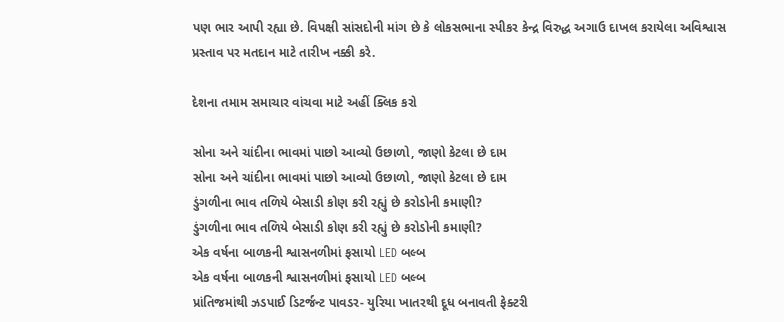પણ ભાર આપી રહ્યા છે. વિપક્ષી સાંસદોની માંગ છે કે લોકસભાના સ્પીકર કેન્દ્ર વિરુદ્ધ અગાઉ દાખલ કરાયેલા અવિશ્વાસ પ્રસ્તાવ પર મતદાન માટે તારીખ નક્કી કરે.

દેશના તમામ સમાચાર વાંચવા માટે અહીં ક્લિક કરો

સોના અને ચાંદીના ભાવમાં પાછો આવ્યો ઉછાળો, જાણો કેટલા છે દામ
સોના અને ચાંદીના ભાવમાં પાછો આવ્યો ઉછાળો, જાણો કેટલા છે દામ
ડુંગળીના ભાવ તળિયે બેસાડી કોણ કરી રહ્યું છે કરોડોની કમાણી?
ડુંગળીના ભાવ તળિયે બેસાડી કોણ કરી રહ્યું છે કરોડોની કમાણી?
એક વર્ષના બાળકની શ્વાસનળીમાં ફસાયો LED બલ્બ
એક વર્ષના બાળકની શ્વાસનળીમાં ફસાયો LED બલ્બ
પ્રાંતિજમાંથી ઝડપાઈ ડિટર્જન્ટ પાવડર- યુરિયા ખાતરથી દૂધ બનાવતી ફેક્ટરી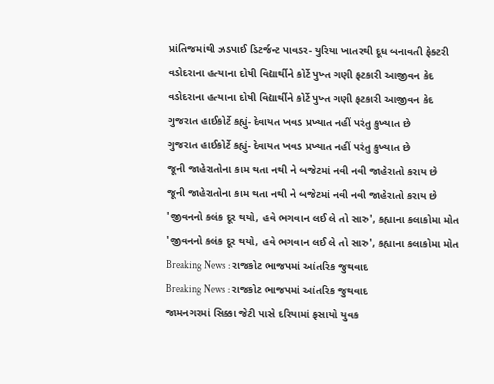પ્રાંતિજમાંથી ઝડપાઈ ડિટર્જન્ટ પાવડર- યુરિયા ખાતરથી દૂધ બનાવતી ફેક્ટરી
વડોદરાના હત્યાના દોષી વિદ્યાર્થીને કોર્ટે પુખ્ત ગણી ફટકારી આજીવન કેદ
વડોદરાના હત્યાના દોષી વિદ્યાર્થીને કોર્ટે પુખ્ત ગણી ફટકારી આજીવન કેદ
ગુજરાત હાઈકોર્ટે કહ્યું- દેવાયત ખવડ પ્રખ્યાત નહીં પરંતુ કુખ્યાત છે
ગુજરાત હાઈકોર્ટે કહ્યું- દેવાયત ખવડ પ્રખ્યાત નહીં પરંતુ કુખ્યાત છે
જૂની જાહેરાતોના કામ થતા નથી ને બજેટમાં નવી નવી જાહેરાતો કરાય છે
જૂની જાહેરાતોના કામ થતા નથી ને બજેટમાં નવી નવી જાહેરાતો કરાય છે
'જીવનનો કલંક દૂર થયો, હવે ભગવાન લઈ લે તો સારુ', કહ્યાના કલાકોમા મોત
'જીવનનો કલંક દૂર થયો, હવે ભગવાન લઈ લે તો સારુ', કહ્યાના કલાકોમા મોત
Breaking News : રાજકોટ ભાજપમાં આંતરિક જુથવાદ
Breaking News : રાજકોટ ભાજપમાં આંતરિક જુથવાદ
જામનગરમાં સિક્કા જેટી પાસે દરિયામાં ફસાયો યુવક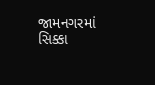જામનગરમાં સિક્કા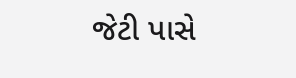જેટી પાસે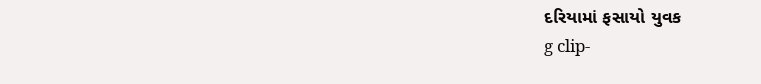દરિયામાં ફસાયો યુવક
g clip-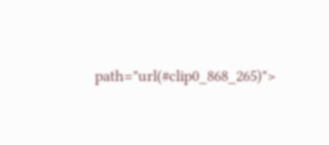path="url(#clip0_868_265)">